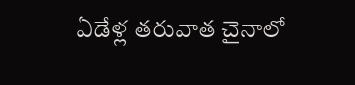ఏడేళ్ల తరువాత చైనాలో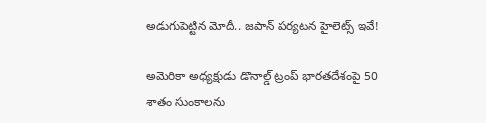అడుగుపెట్టిన మోదీ.. జపాన్ పర్యటన హైలెట్స్ ఇవే!

అమెరికా అధ్యక్షుడు డొనాల్డ్ ట్రంప్ భారతదేశంపై 50 శాతం సుంకాలను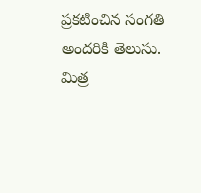ప్రకటించిన సంగతి అందరికి తెలుసు. మిత్ర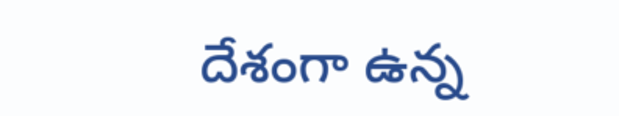దేశంగా ఉన్న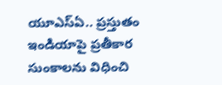యూఎస్ఏ.. ప్రస్తుతం ఇండియాపై ప్రతీకార సుంకాలను విధించి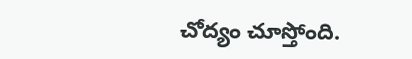చోద్యం చూస్తోంది.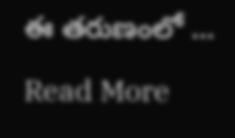ఈ తరుణంలో …

Read More